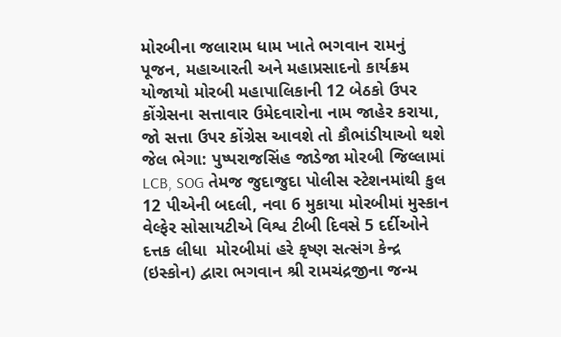મોરબીના જલારામ ધામ ખાતે ભગવાન રામનું પૂજન, મહાઆરતી અને મહાપ્રસાદનો કાર્યક્રમ યોજાયો મોરબી મહાપાલિકાની 12 બેઠકો ઉપર કોંગ્રેસના સત્તાવાર ઉમેદવારોના નામ જાહેર કરાયા, જો સત્તા ઉપર કોંગ્રેસ આવશે તો કૌભાંડીયાઓ થશે જેલ ભેગા: પુષ્પરાજસિંહ જાડેજા મોરબી જિલ્લામાં LCB, SOG તેમજ જુદાજુદા પોલીસ સ્ટેશનમાંથી કુલ 12 પીએની બદલી, નવા 6 મુકાયા મોરબીમાં મુસ્કાન વેલ્ફેર સોસાયટીએ વિશ્વ ટીબી દિવસે 5 દર્દીઓને દત્તક લીધા  મોરબીમાં હરે કૃષ્ણ સત્સંગ કેન્દ્ર (ઇસ્કોન) દ્વારા ભગવાન શ્રી રામચંદ્રજીના જન્મ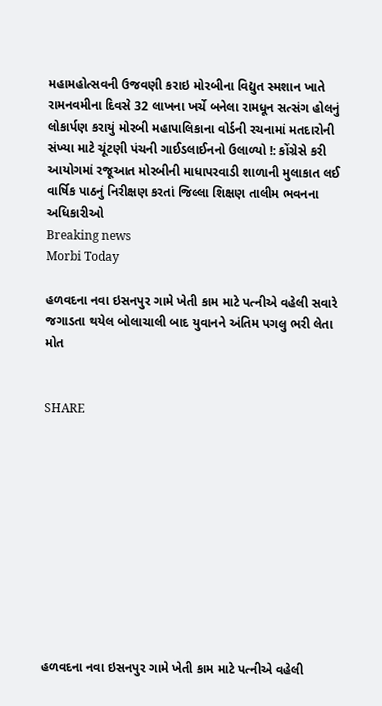મહામહોત્સવની ઉજવણી કરાઇ મોરબીના વિદ્યુત સ્મશાન ખાતે રામનવમીના દિવસે 32 લાખના ખર્ચે બનેલા રામધૂન સત્સંગ હોલનું લોકાર્પણ કરાયું મોરબી મહાપાલિકાના વોર્ડની રચનામાં મતદારોની સંખ્યા માટે ચૂંટણી પંચની ગાઈડલાઈનનો ઉલાળ્યો !: કોંગ્રેસે કરી આયોગમાં રજૂઆત મોરબીની માધાપરવાડી શાળાની મુલાકાત લઈ વાર્ષિક પાઠનું નિરીક્ષણ કરતાં જિલ્લા શિક્ષણ તાલીમ ભવનના અધિકારીઓ
Breaking news
Morbi Today

હળવદના નવા ઇસનપુર ગામે ખેતી કામ માટે પત્નીએ વહેલી સવારે જગાડતા થયેલ બોલાચાલી બાદ યુવાનને અંતિમ પગલુ ભરી લેતા મોત


SHARE











હળવદના નવા ઇસનપુર ગામે ખેતી કામ માટે પત્નીએ વહેલી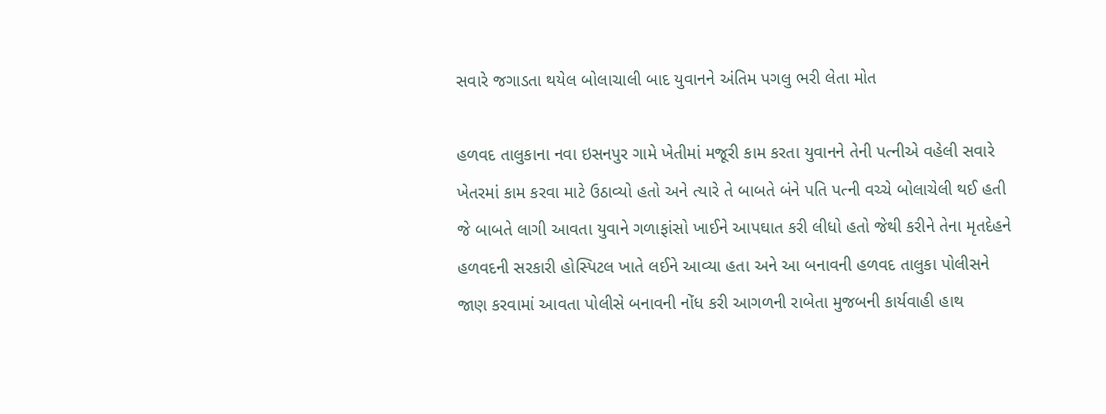સવારે જગાડતા થયેલ બોલાચાલી બાદ યુવાનને અંતિમ પગલુ ભરી લેતા મોત

હળવદ તાલુકાના નવા ઇસનપુર ગામે ખેતીમાં મજૂરી કામ કરતા યુવાનને તેની પત્નીએ વહેલી સવારે ખેતરમાં કામ કરવા માટે ઉઠાવ્યો હતો અને ત્યારે તે બાબતે બંને પતિ પત્ની વચ્ચે બોલાચેલી થઈ હતી જે બાબતે લાગી આવતા યુવાને ગળાફાંસો ખાઈને આપઘાત કરી લીધો હતો જેથી કરીને તેના મૃતદેહને હળવદની સરકારી હોસ્પિટલ ખાતે લઈને આવ્યા હતા અને આ બનાવની હળવદ તાલુકા પોલીસને જાણ કરવામાં આવતા પોલીસે બનાવની નોંધ કરી આગળની રાબેતા મુજબની કાર્યવાહી હાથ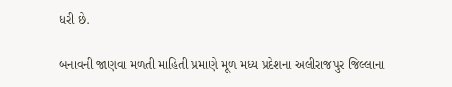ધરી છે.

બનાવની જાણવા મળતી માહિતી પ્રમાણે મૂળ મધ્ય પ્રદેશના અલીરાજપુર જિલ્લાના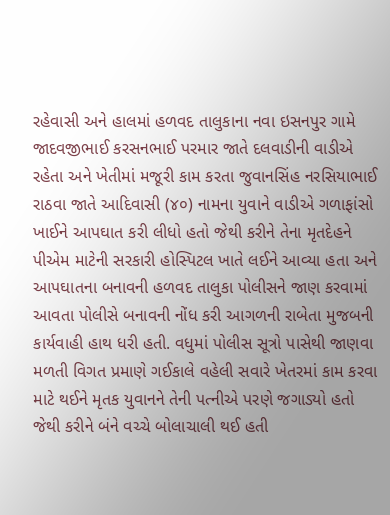રહેવાસી અને હાલમાં હળવદ તાલુકાના નવા ઇસનપુર ગામે જાદવજીભાઈ કરસનભાઈ પરમાર જાતે દલવાડીની વાડીએ રહેતા અને ખેતીમાં મજૂરી કામ કરતા જુવાનસિંહ નરસિયાભાઈ રાઠવા જાતે આદિવાસી (૪૦) નામના યુવાને વાડીએ ગળાફાંસો ખાઈને આપઘાત કરી લીધો હતો જેથી કરીને તેના મૃતદેહને પીએમ માટેની સરકારી હોસ્પિટલ ખાતે લઈને આવ્યા હતા અને આપઘાતના બનાવની હળવદ તાલુકા પોલીસને જાણ કરવામાં આવતા પોલીસે બનાવની નોંધ કરી આગળની રાબેતા મુજબની કાર્યવાહી હાથ ધરી હતી. વધુમાં પોલીસ સૂત્રો પાસેથી જાણવા મળતી વિગત પ્રમાણે ગઈકાલે વહેલી સવારે ખેતરમાં કામ કરવા માટે થઈને મૃતક યુવાનને તેની પત્નીએ પરણે જગાડ્યો હતો જેથી કરીને બંને વચ્ચે બોલાચાલી થઈ હતી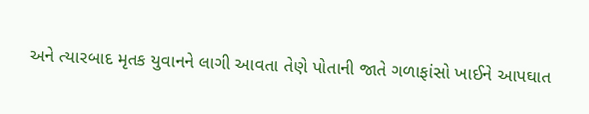અને ત્યારબાદ મૃતક યુવાનને લાગી આવતા તેણે પોતાની જાતે ગળાફાંસો ખાઈને આપઘાત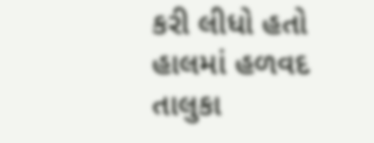કરી લીધો હતો હાલમાં હળવદ તાલુકા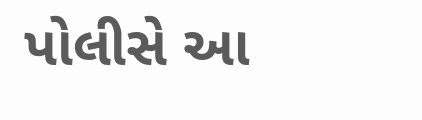પોલીસે આ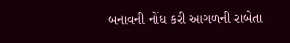બનાવની નોંધ કરી આગળની રાબેતા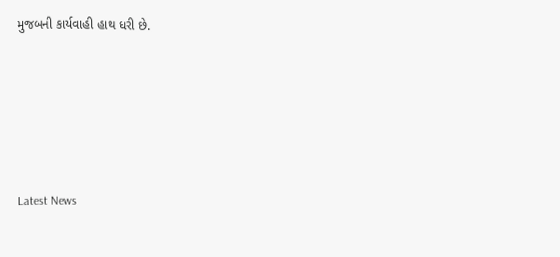મુજબની કાર્યવાહી હાથ ધરી છે.






Latest News